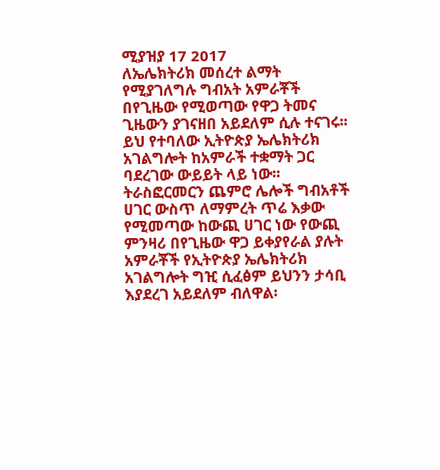ሚያዝያ 17 2017
ለኤሌክትሪክ መሰረተ ልማት የሚያገለግሉ ግብአት አምራቾች በየጊዜው የሚወጣው የዋጋ ትመና ጊዜውን ያገናዘበ አይደለም ሲሉ ተናገሩ፡፡
ይህ የተባለው ኢትዮጵያ ኤሌክትሪክ አገልግሎት ከአምራች ተቋማት ጋር ባደረገው ውይይት ላይ ነው፡፡
ትራስፎርመርን ጨምሮ ሌሎች ግብአቶች ሀገር ውስጥ ለማምረት ጥሬ እቃው የሚመጣው ከውጪ ሀገር ነው የውጪ ምንዛሪ በየጊዜው ዋጋ ይቀያየራል ያሉት አምራቾች የኢትዮጵያ ኤሌክትሪክ አገልግሎት ግዢ ሲፈፅም ይህንን ታሳቢ እያደረገ አይደለም ብለዋል፡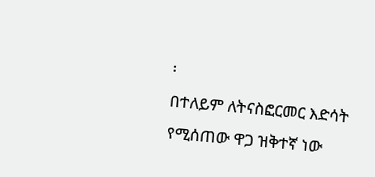፡
በተለይም ለትናስፎርመር እድሳት የሚሰጠው ዋጋ ዝቅተኛ ነው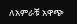ለአምራቹ አዋጭ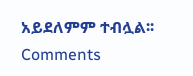አይደለምም ተብሏል፡፡
Comments